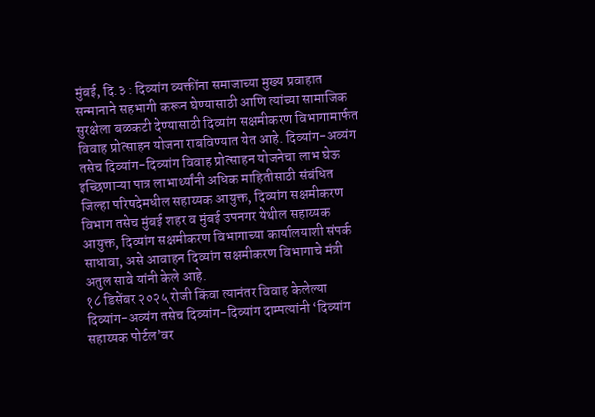मुंबई, दि.३ : दिव्यांग व्यक्तींना समाजाच्या मुख्य प्रवाहात सन्मानाने सहभागी करून घेण्यासाठी आणि त्यांच्या सामाजिक सुरक्षेला बळकटी देण्यासाठी दिव्यांग सक्षमीकरण विभागामार्फत विवाह प्रोत्साहन योजना राबविण्यात येत आहे. दिव्यांग-अव्यंग तसेच दिव्यांग-दिव्यांग विवाह प्रोत्साहन योजनेचा लाभ घेऊ इच्छिणाऱ्या पात्र लाभार्थ्यांनी अधिक माहितीसाठी संबंधित जिल्हा परिषदेमधील सहाय्यक आयुक्त, दिव्यांग सक्षमीकरण विभाग तसेच मुंबई शहर व मुंबई उपनगर येथील सहाय्यक आयुक्त, दिव्यांग सक्षमीकरण विभागाच्या कार्यालयाशी संपर्क साधावा, असे आवाहन दिव्यांग सक्षमीकरण विभागाचे मंत्री अतुल सावे यांनी केले आहे.
१८ डिसेंबर २०२५ रोजी किंवा त्यानंतर विवाह केलेल्या दिव्यांग-अव्यंग तसेच दिव्यांग-दिव्यांग दाम्पत्यांनी ‘दिव्यांग सहाय्यक पोर्टल’वर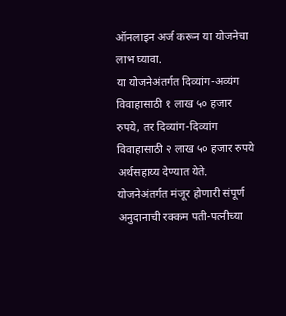ऑनलाइन अर्ज करून या योजनेचा लाभ घ्यावा.
या योजनेअंतर्गत दिव्यांग-अव्यंग विवाहासाठी १ लाख ५० हजार रुपये, तर दिव्यांग-दिव्यांग विवाहासाठी २ लाख ५० हजार रुपये अर्थसहाय्य देण्यात येते. योजनेअंतर्गत मंजूर होणारी संपूर्ण अनुदानाची रक्कम पती-पत्नीच्या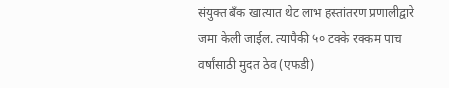संयुक्त बँक खात्यात थेट लाभ हस्तांतरण प्रणालीद्वारे जमा केली जाईल. त्यापैकी ५० टक्के रक्कम पाच वर्षांसाठी मुदत ठेव (एफडी)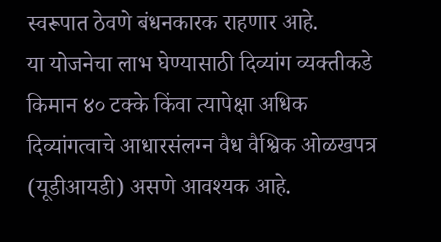स्वरूपात ठेवणे बंधनकारक राहणार आहे.
या योजनेचा लाभ घेण्यासाठी दिव्यांग व्यक्तीकडे किमान ४० टक्के किंवा त्यापेक्षा अधिक दिव्यांगत्वाचे आधारसंलग्न वैध वैश्विक ओळखपत्र (यूडीआयडी) असणे आवश्यक आहे.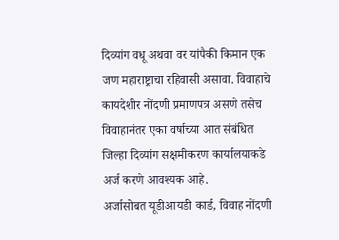दिव्यांग वधू अथवा वर यांपैकी किमान एक जण महाराष्ट्राचा रहिवासी असावा. विवाहाचे कायदेशीर नोंदणी प्रमाणपत्र असणे तसेच विवाहानंतर एका वर्षाच्या आत संबंधित जिल्हा दिव्यांग सक्षमीकरण कार्यालयाकडे अर्ज करणे आवश्यक आहे.
अर्जासोबत यूडीआयडी कार्ड, विवाह नोंदणी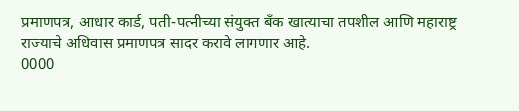प्रमाणपत्र, आधार कार्ड, पती-पत्नीच्या संयुक्त बँक खात्याचा तपशील आणि महाराष्ट्र राज्याचे अधिवास प्रमाणपत्र सादर करावे लागणार आहे.
0000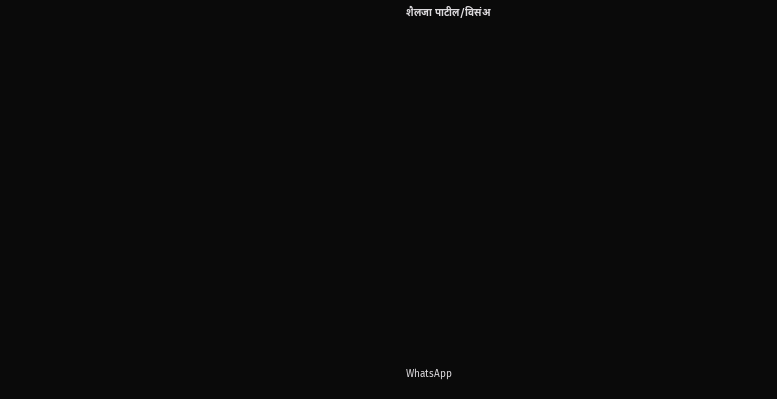शैलजा पाटील/विसंअ


















WhatsApp